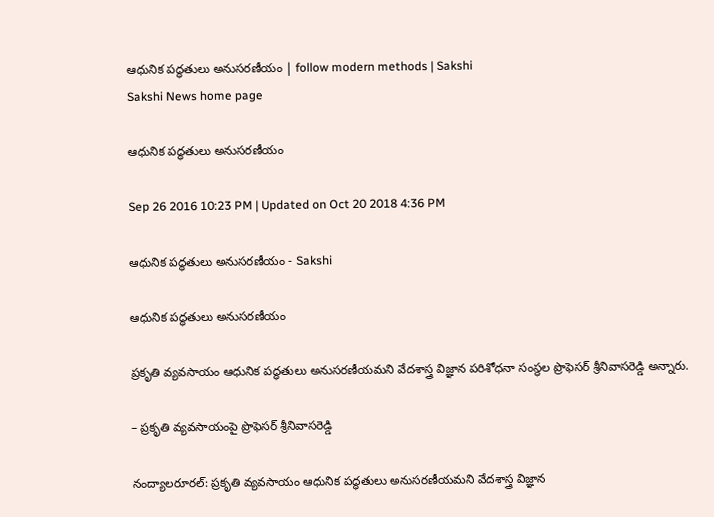ఆధునిక పద్ధతులు అనుసరణీయం | follow modern methods | Sakshi
Sakshi News home page

ఆధునిక పద్ధతులు అనుసరణీయం

Sep 26 2016 10:23 PM | Updated on Oct 20 2018 4:36 PM

ఆధునిక పద్ధతులు అనుసరణీయం - Sakshi

ఆధునిక పద్ధతులు అనుసరణీయం

ప్రకృతి వ్యవసాయం ఆధునిక పద్ధతులు అనుసరణీయమని వేదశాస్త్ర విజ్ఞాన పరిశోధనా సంస్థల ప్రొఫెసర్‌ శ్రీనివాసరెడ్డి అన్నారు.

– ప్రకృతి వ్యవసాయంపై ప్రొఫెసర్‌ శ్రీనివాసరెడ్డి

నంద్యాలరూరల్‌: ప్రకృతి వ్యవసాయం ఆధునిక పద్ధతులు అనుసరణీయమని వేదశాస్త్ర విజ్ఞాన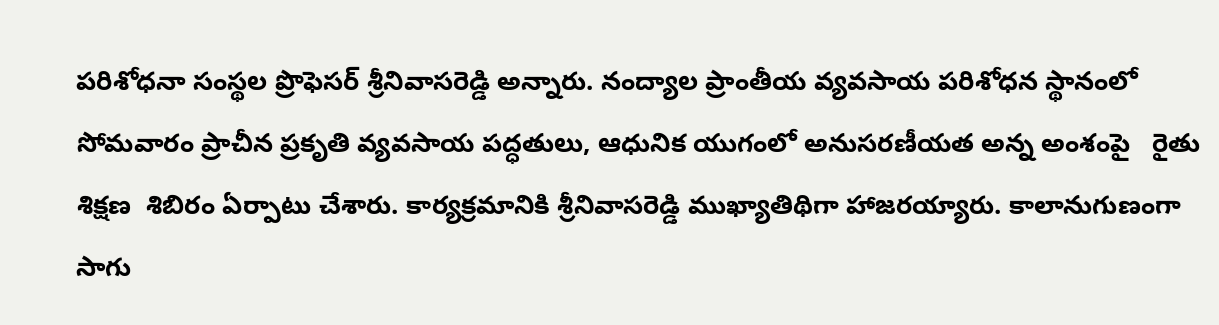పరిశోధనా సంస్థల ప్రొఫెసర్‌ శ్రీనివాసరెడ్డి అన్నారు. నంద్యాల ప్రాంతీయ వ్యవసాయ పరిశోధన స్థానంలో సోమవారం ప్రాచీన ప్రకృతి వ్యవసాయ పద్ధతులు, ఆధునిక యుగంలో అనుసరణీయత అన్న అంశంపై   రైతు శిక్షణ  శిబిరం ఏర్పాటు చేశారు. కార్యక్రమానికి శ్రీనివాసరెడ్డి ముఖ్యాతిథిగా హాజరయ్యారు. కాలానుగుణంగా సాగు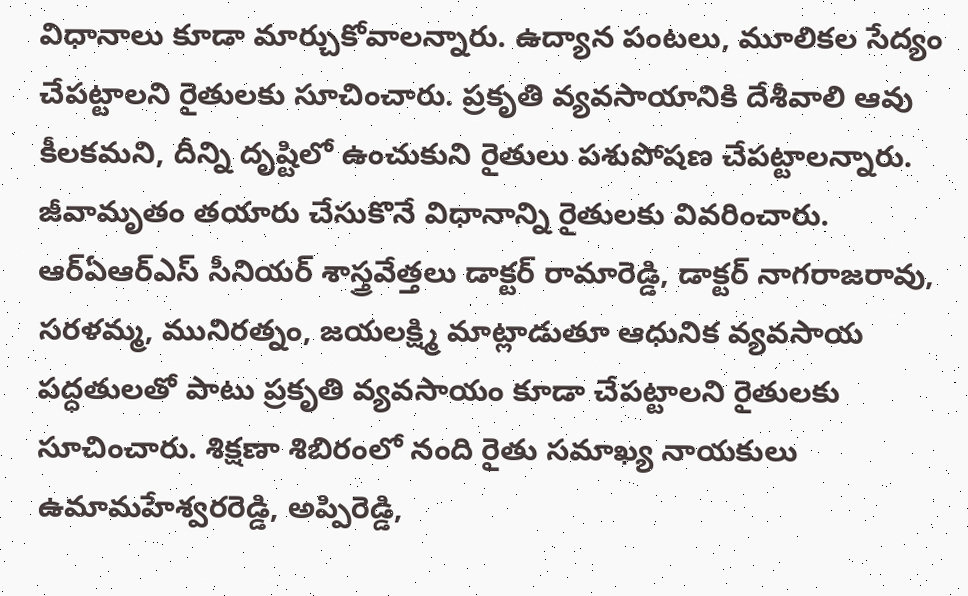విధానాలు కూడా మార్చుకోవాలన్నారు. ఉద్యాన పంటలు, మూలికల సేద్యం చేపట్టాలని రైతులకు సూచించారు. ప్రకృతి వ్యవసాయానికి దేశీవాలి ఆవు కీలకమని, దీన్ని దృష్టిలో ఉంచుకుని రైతులు పశుపోషణ చేపట్టాలన్నారు. జీవామృతం తయారు చేసుకొనే విధానాన్ని రైతులకు వివరించారు. ఆర్‌ఏఆర్‌ఎస్‌ సీనియర్‌ శాస్త్రవేత్తలు డాక్టర్‌ రామారెడ్డి, డాక్టర్‌ నాగరాజరావు, సరళమ్మ, మునిరత్నం, జయలక్ష్మి మాట్లాడుతూ ఆధునిక వ్యవసాయ పద్ధతులతో పాటు ప్రకృతి వ్యవసాయం కూడా చేపట్టాలని రైతులకు సూచించారు. శిక్షణా శిబిరంలో నంది రైతు సమాఖ్య నాయకులు ఉమామహేశ్వరరెడ్డి, అప్పిరెడ్డి,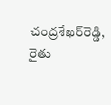చంద్రశేఖర్‌రెడ్డి, రైతు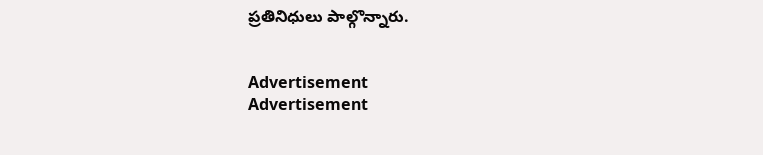ప్రతినిధులు పాల్గొన్నారు.


Advertisement
Advertisement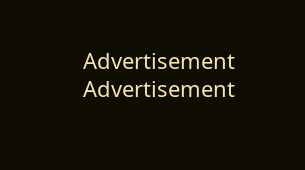Advertisement
Advertisement